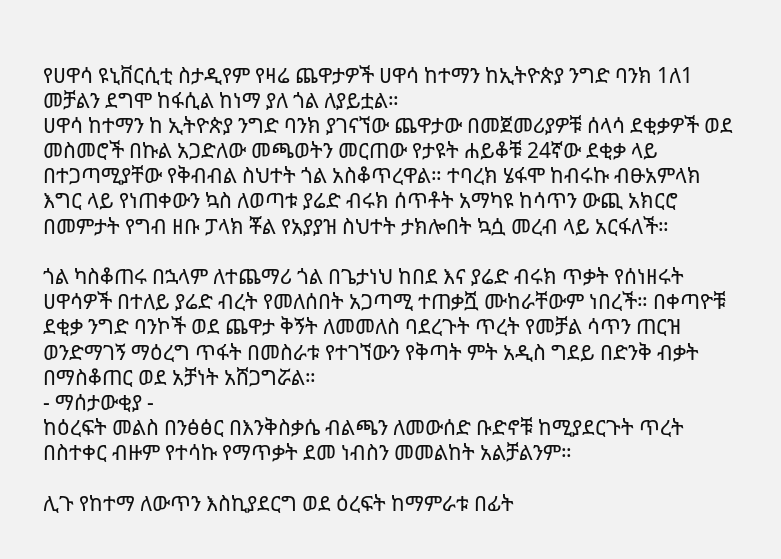የሀዋሳ ዩኒቨርሲቲ ስታዲየም የዛሬ ጨዋታዎች ሀዋሳ ከተማን ከኢትዮጵያ ንግድ ባንክ 1ለ1 መቻልን ደግሞ ከፋሲል ከነማ ያለ ጎል ለያይቷል።
ሀዋሳ ከተማን ከ ኢትዮጵያ ንግድ ባንክ ያገናኘው ጨዋታው በመጀመሪያዎቹ ሰላሳ ደቂቃዎች ወደ መስመሮች በኩል አጋድለው መጫወትን መርጠው የታዩት ሐይቆቹ 24ኛው ደቂቃ ላይ በተጋጣሚያቸው የቅብብል ስህተት ጎል አስቆጥረዋል። ተባረክ ሄፋሞ ከብሩኩ ብፁአምላክ እግር ላይ የነጠቀውን ኳስ ለወጣቱ ያሬድ ብሩክ ሰጥቶት አማካዩ ከሳጥን ውጪ አክርሮ በመምታት የግብ ዘቡ ፓላክ ቾል የአያያዝ ስህተት ታክሎበት ኳሷ መረብ ላይ አርፋለች።

ጎል ካስቆጠሩ በኋላም ለተጨማሪ ጎል በጌታነህ ከበደ እና ያሬድ ብሩክ ጥቃት የሰነዘሩት ሀዋሳዎች በተለይ ያሬድ ብረት የመለሰበት አጋጣሚ ተጠቃሿ ሙከራቸውም ነበረች። በቀጣዮቹ ደቂቃ ንግድ ባንኮች ወደ ጨዋታ ቅኝት ለመመለስ ባደረጉት ጥረት የመቻል ሳጥን ጠርዝ ወንድማገኝ ማዕረግ ጥፋት በመስራቱ የተገኘውን የቅጣት ምት አዲስ ግደይ በድንቅ ብቃት በማስቆጠር ወደ አቻነት አሸጋግሯል።
- ማሰታውቂያ -
ከዕረፍት መልስ በንፅፅር በእንቅስቃሴ ብልጫን ለመውሰድ ቡድኖቹ ከሚያደርጉት ጥረት በስተቀር ብዙም የተሳኩ የማጥቃት ደመ ነብስን መመልከት አልቻልንም።

ሊጉ የከተማ ለውጥን እስኪያደርግ ወደ ዕረፍት ከማምራቱ በፊት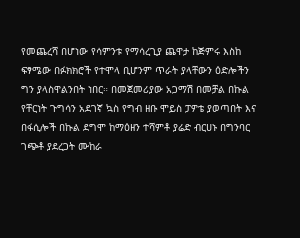የመጨረሻ በሆነው የሳምንቱ የማሳረጊያ ጨዋታ ከጅምሩ እስከ ፍፃሜው በፉክክሮች የተሞላ ቢሆንም ጥራት ያላቸውን ዕድሎችን ግን ያላስዋልንበት ነበር። በመጀመሪያው አጋማሽ በመቻል በኩል የቸርነት ጉግሳን አደገኛ ኳስ የግብ ዘቡ ሞይስ ፓዎቴ ያወጣበት እና በፋሲሎች በኩል ደግሞ ከማዕዘን ተሻምቶ ያሬድ ብርሀኑ በግንባር ገጭቶ ያደረጋት ሙከራ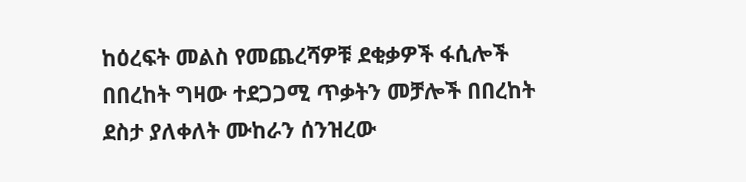ከዕረፍት መልስ የመጨረሻዎቹ ደቂቃዎች ፋሲሎች በበረከት ግዛው ተደጋጋሚ ጥቃትን መቻሎች በበረከት ደስታ ያለቀለት ሙከራን ሰንዝረው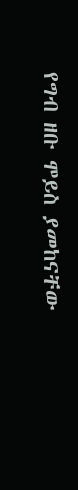የግብ ዘቡ ሞይስ ያመከናቸው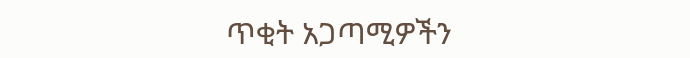ጥቂት አጋጣሚዎችን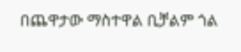በጨዋታው ማስተዋል ቢቻልም ጎል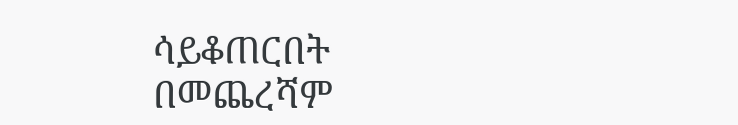ሳይቆጠርበት በመጨረሻም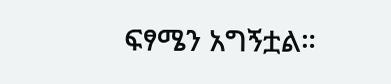ፍፃሜን አግኝቷል።